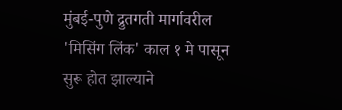मुंबई-पुणे द्रुतगती मार्गावरील 'मिसिंग लिंक' काल १ मे पासून सुरू होत झाल्याने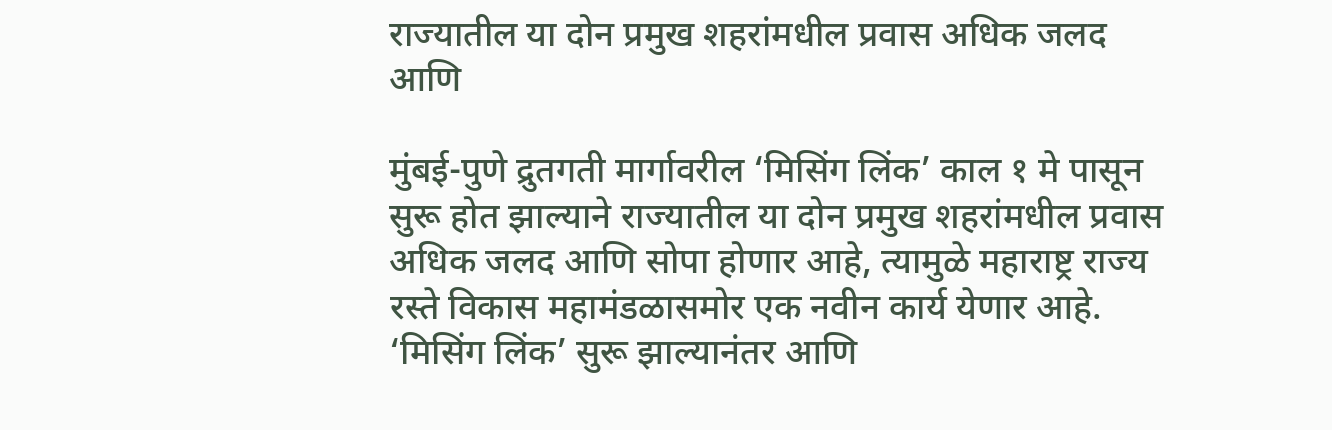राज्यातील या दोन प्रमुख शहरांमधील प्रवास अधिक जलद आणि

मुंबई-पुणे द्रुतगती मार्गावरील ‘मिसिंग लिंक’ काल १ मे पासून सुरू होत झाल्याने राज्यातील या दोन प्रमुख शहरांमधील प्रवास अधिक जलद आणि सोपा होणार आहे, त्यामुळे महाराष्ट्र राज्य रस्ते विकास महामंडळासमोर एक नवीन कार्य येणार आहे. ‘मिसिंग लिंक’ सुरू झाल्यानंतर आणि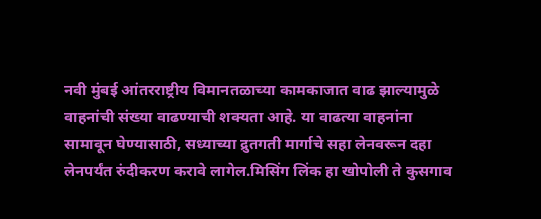नवी मुंबई आंतरराष्ट्रीय विमानतळाच्या कामकाजात वाढ झाल्यामुळे वाहनांची संख्या वाढण्याची शक्यता आहे. या वाढत्या वाहनांना सामावून घेण्यासाठी, सध्याच्या द्रुतगती मार्गाचे सहा लेनवरून दहा लेनपर्यंत रुंदीकरण करावे लागेल.मिसिंग लिंक हा खोपोली ते कुसगाव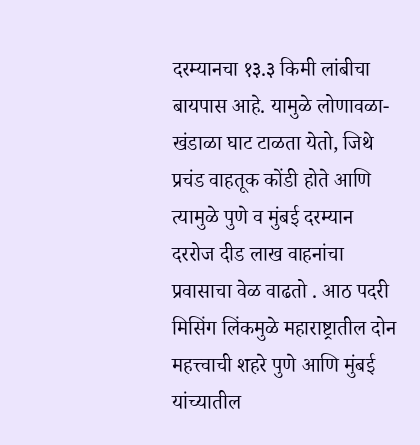दरम्यानचा १३.३ किमी लांबीचा बायपास आहे. यामुळे लोणावळा-खंडाळा घाट टाळता येतो, जिथे प्रचंड वाहतूक कोंडी होते आणि त्यामुळे पुणे व मुंबई दरम्यान दररोज दीड लाख वाहनांचा प्रवासाचा वेळ वाढतो . आठ पदरी मिसिंग लिंकमुळे महाराष्ट्रातील दोन महत्त्वाची शहरे पुणे आणि मुंबई यांच्यातील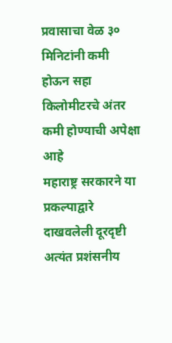प्रवासाचा वेळ ३० मिनिटांनी कमी होऊन सहा किलोमीटरचे अंतर कमी होण्याची अपेक्षा आहे
महाराष्ट्र सरकारने या प्रकल्पाद्वारे दाखवलेली दूरदृष्टी अत्यंत प्रशंसनीय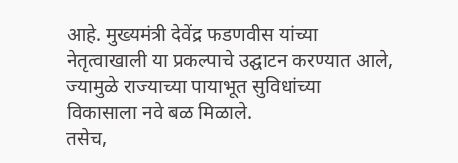आहे. मुख्यमंत्री देवेंद्र फडणवीस यांच्या नेतृत्वाखाली या प्रकल्पाचे उद्घाटन करण्यात आले, ज्यामुळे राज्याच्या पायाभूत सुविधांच्या विकासाला नवे बळ मिळाले.
तसेच,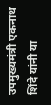उपमुख्यमंत्री एकनाथ शिंदे यांनी या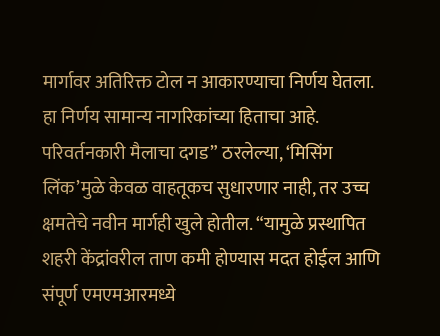मार्गावर अतिरिक्त टोल न आकारण्याचा निर्णय घेतला. हा निर्णय सामान्य नागरिकांच्या हिताचा आहे. परिवर्तनकारी मैलाचा दगड” ठरलेल्या, ‘मिसिंग लिंक’मुळे केवळ वाहतूकच सुधारणार नाही, तर उच्च क्षमतेचे नवीन मार्गही खुले होतील. “यामुळे प्रस्थापित शहरी केंद्रांवरील ताण कमी होण्यास मदत होईल आणि संपूर्ण एमएमआरमध्ये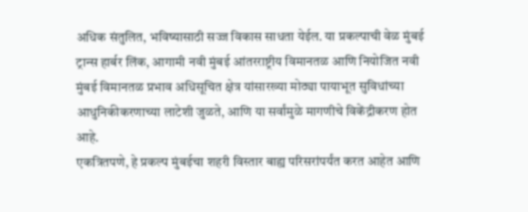अधिक संतुलित, भविष्यासाठी सज्ज विकास साधता येईल. या प्रकल्पाची वेळ मुंबई ट्रान्स हार्बर लिंक, आगामी नवी मुंबई आंतरराष्ट्रीय विमानतळ आणि नियोजित नवी मुंबई विमानतळ प्रभाव अधिसूचित क्षेत्र यांसारख्या मोठ्या पायाभूत सुविधांच्या आधुनिकीकरणाच्या लाटेशी जुळते, आणि या सर्वांमुळे मागणीचे विकेंद्रीकरण होत आहे.
एकत्रितपणे, हे प्रकल्प मुंबईचा शहरी विस्तार बाह्य परिसरांपर्यंत करत आहेत आणि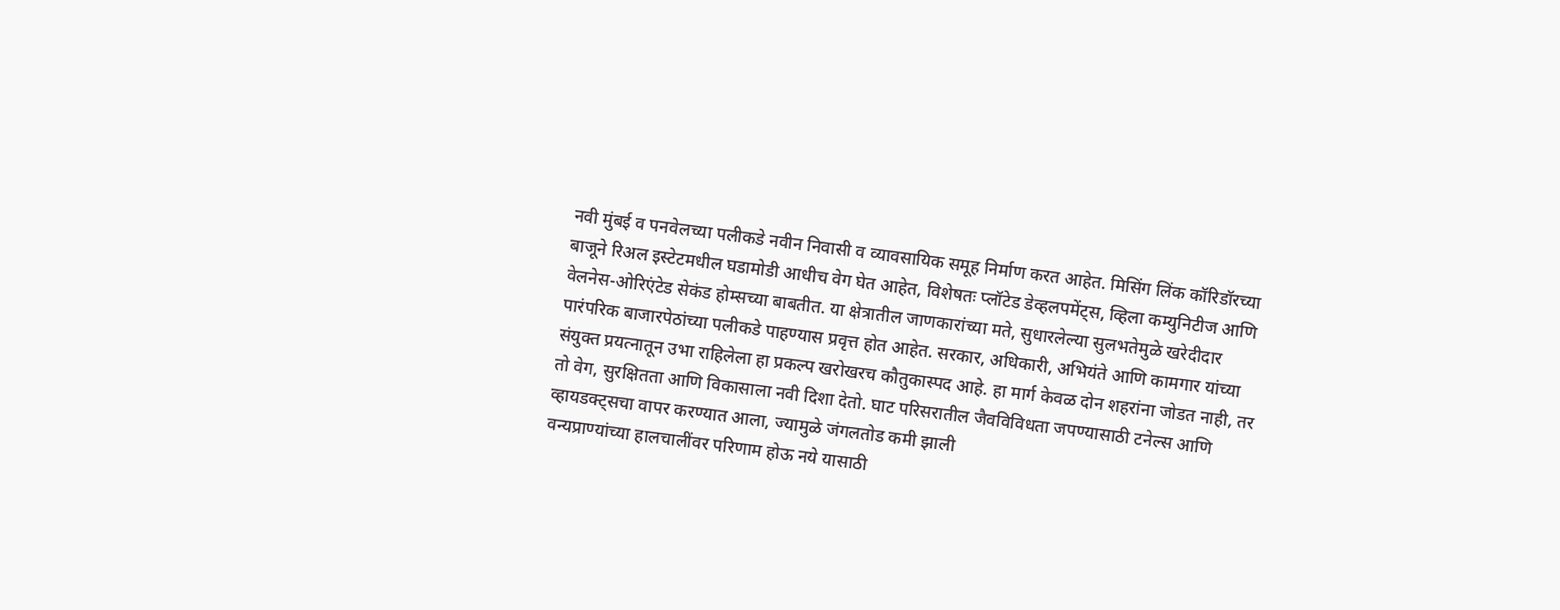नवी मुंबई व पनवेलच्या पलीकडे नवीन निवासी व व्यावसायिक समूह निर्माण करत आहेत. मिसिंग लिंक कॉरिडॉरच्या बाजूने रिअल इस्टेटमधील घडामोडी आधीच वेग घेत आहेत, विशेषतः प्लॉटेड डेव्हलपमेंट्स, व्हिला कम्युनिटीज आणि वेलनेस-ओरिएंटेड सेकंड होम्सच्या बाबतीत. या क्षेत्रातील जाणकारांच्या मते, सुधारलेल्या सुलभतेमुळे खरेदीदार पारंपरिक बाजारपेठांच्या पलीकडे पाहण्यास प्रवृत्त होत आहेत. सरकार, अधिकारी, अभियंते आणि कामगार यांच्या संयुक्त प्रयत्नातून उभा राहिलेला हा प्रकल्प खरोखरच कौतुकास्पद आहे. हा मार्ग केवळ दोन शहरांना जोडत नाही, तर तो वेग, सुरक्षितता आणि विकासाला नवी दिशा देतो. घाट परिसरातील जैवविविधता जपण्यासाठी टनेल्स आणि व्हायडक्ट्सचा वापर करण्यात आला, ज्यामुळे जंगलतोड कमी झाली
वन्यप्राण्यांच्या हालचालींवर परिणाम होऊ नये यासाठी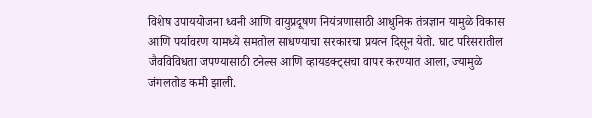विशेष उपाययोजना ध्वनी आणि वायुप्रदूषण नियंत्रणासाठी आधुनिक तंत्रज्ञान यामुळे विकास आणि पर्यावरण यामध्ये समतोल साधण्याचा सरकारचा प्रयत्न दिसून येतो. घाट परिसरातील जैवविविधता जपण्यासाठी टनेल्स आणि व्हायडक्ट्सचा वापर करण्यात आला, ज्यामुळे जंगलतोड कमी झाली.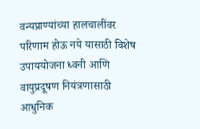वन्यप्राण्यांच्या हालचालींवर परिणाम होऊ नये यासाठी विशेष उपाययोजना ध्वनी आणि वायुप्रदूषण नियंत्रणासाठी आधुनिक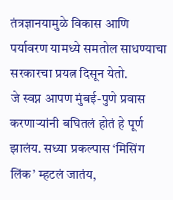तंत्रज्ञानयामुळे विकास आणि पर्यावरण यामध्ये समतोल साधण्याचा सरकारचा प्रयत्न दिसून येतो.
जे स्वप्न आपण मुंबई-पुणे प्रवास करणाऱ्यांनी बघितलं होतं हे पूर्ण झालंय. सध्या प्रकल्पास ‘मिसिंग लिंक’ म्हटलं जातंय,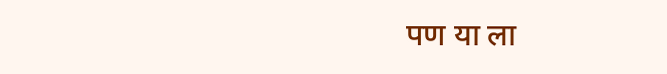पण या ला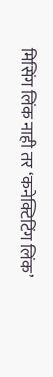मिसिंग लिंक नाही तर ‘कनेक्टिटिंग लिंक’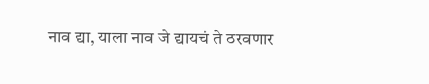नाव द्या, याला नाव जे द्यायचं ते ठरवणार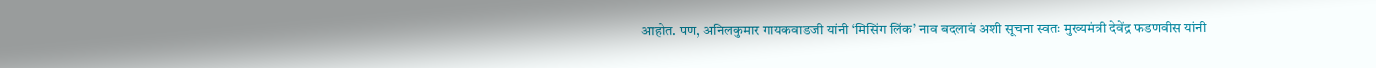आहोत. पण, अनिलकुमार गायकवाडजी यांनी ‘मिसिंग लिंक’ नाव बदलावं अशी सूचना स्वतः मुख्यमंत्री देवेंद्र फडणवीस यांनी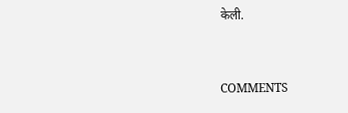केली.


COMMENTS